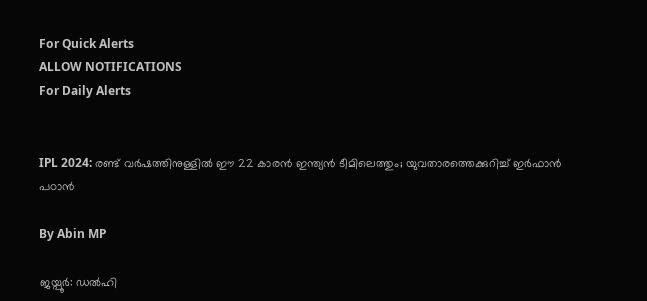For Quick Alerts
ALLOW NOTIFICATIONS
For Daily Alerts


IPL 2024: രണ്ട് വര്‍ഷത്തിനുള്ളില്‍ ഈ 22 കാരന്‍ ഇന്ത്യന്‍ ടീമിലെത്തും; യുവതാരത്തെക്കുറിച്ച് ഇര്‍ഫാന്‍ പഠാന്‍

By Abin MP

ജയ്പൂര്‍: ഡല്‍ഹി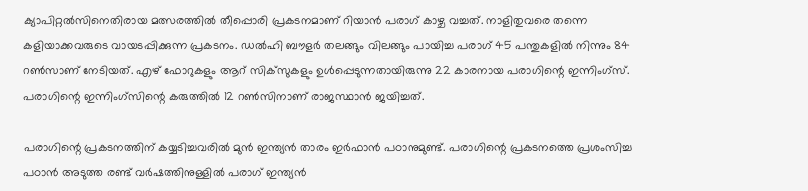ക്യാപിറ്റല്‍സിനെതിരായ മത്സരത്തില്‍ തീപ്പൊരി പ്രകടനമാണ് റിയാന്‍ പരാഗ് കാഴ്ച വച്ചത്. നാളിതുവരെ തന്നെ കളിയാക്കവരുടെ വായടപ്പിക്കുന്ന പ്രകടനം. ഡല്‍ഹി ബൗളര്‍ തലങ്ങും വിലങ്ങും പായിച്ച പരാഗ് 45 പന്തുകളില്‍ നിന്നും 84 റണ്‍സാണ് നേടിയത്. എഴ് ഫോറുകളും ആറ് സിക്‌സുകളും ഉള്‍പ്പെടുന്നതായിരുന്നു 22 കാരനായ പരാഗിന്റെ ഇന്നിംഗ്‌സ്. പരാഗിന്റെ ഇന്നിംഗ്‌സിന്റെ കരുത്തില്‍ 12 റണ്‍സിനാണ് രാജസ്ഥാന്‍ ജയിച്ചത്.

പരാഗിന്റെ പ്രകടനത്തിന് കയ്യടിച്ചവരില്‍ മുന്‍ ഇന്ത്യന്‍ താരം ഇര്‍ഫാന്‍ പഠാനുമുണ്ട്. പരാഗിന്റെ പ്രകടനത്തെ പ്രശംസിച്ച പഠാന്‍ അടുത്ത രണ്ട് വര്‍ഷത്തിനുള്ളില്‍ പരാഗ് ഇന്ത്യന്‍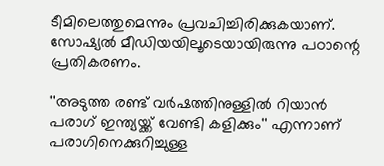ടീമിലെത്തുമെന്നും പ്രവചിച്ചിരിക്കുകയാണ്. സോഷ്യല്‍ മീഡിയയിലൂടെയായിരുന്നു പഠാന്റെ പ്രതികരണം.

''അടുത്ത രണ്ട് വര്‍ഷത്തിനുള്ളില്‍ റിയാന്‍ പരാഗ് ഇന്ത്യയ്ക്ക് വേണ്ടി കളിക്കും'' എന്നാണ് പരാഗിനെക്കുറിച്ചുള്ള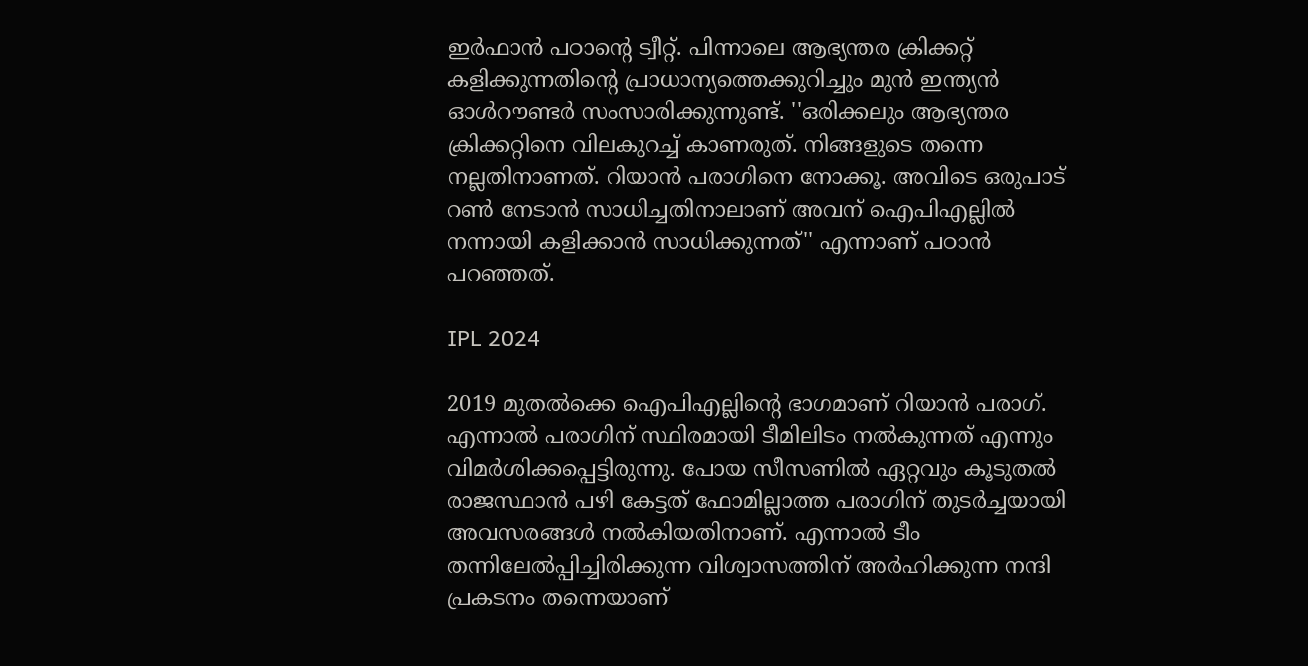ഇര്‍ഫാന്‍ പഠാന്റെ ട്വീറ്റ്. പിന്നാലെ ആഭ്യന്തര ക്രിക്കറ്റ് കളിക്കുന്നതിന്റെ പ്രാധാന്യത്തെക്കുറിച്ചും മുന്‍ ഇന്ത്യന്‍ ഓള്‍റൗണ്ടര്‍ സംസാരിക്കുന്നുണ്ട്. ''ഒരിക്കലും ആഭ്യന്തര ക്രിക്കറ്റിനെ വിലകുറച്ച് കാണരുത്. നിങ്ങളുടെ തന്നെ നല്ലതിനാണത്. റിയാന്‍ പരാഗിനെ നോക്കൂ. അവിടെ ഒരുപാട് റണ്‍ നേടാന്‍ സാധിച്ചതിനാലാണ് അവന് ഐപിഎല്ലില്‍ നന്നായി കളിക്കാന്‍ സാധിക്കുന്നത്'' എന്നാണ് പഠാന്‍ പറഞ്ഞത്.

IPL 2024

2019 മുതല്‍ക്കെ ഐപിഎല്ലിന്റെ ഭാഗമാണ് റിയാന്‍ പരാഗ്. എന്നാല്‍ പരാഗിന് സ്ഥിരമായി ടീമിലിടം നല്‍കുന്നത് എന്നും വിമര്‍ശിക്കപ്പെട്ടിരുന്നു. പോയ സീസണില്‍ ഏറ്റവും കൂടുതല്‍ രാജസ്ഥാന്‍ പഴി കേട്ടത് ഫോമില്ലാത്ത പരാഗിന് തുടര്‍ച്ചയായി അവസരങ്ങള്‍ നല്‍കിയതിനാണ്. എന്നാല്‍ ടീം തന്നിലേല്‍പ്പിച്ചിരിക്കുന്ന വിശ്വാസത്തിന് അര്‍ഹിക്കുന്ന നന്ദി പ്രകടനം തന്നെയാണ്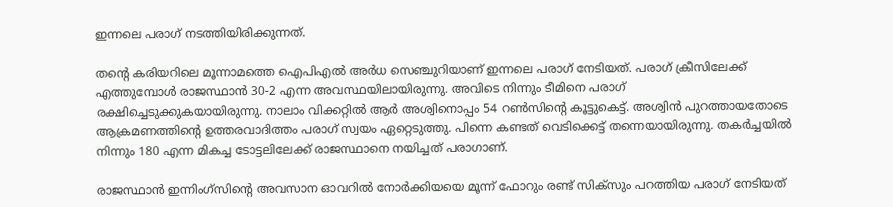ഇന്നലെ പരാഗ് നടത്തിയിരിക്കുന്നത്.

തന്റെ കരിയറിലെ മൂന്നാമത്തെ ഐപിഎല്‍ അര്‍ധ സെഞ്ചുറിയാണ് ഇന്നലെ പരാഗ് നേടിയത്. പരാഗ് ക്രീസിലേക്ക് എത്തുമ്പോള്‍ രാജസ്ഥാന്‍ 30-2 എന്ന അവസ്ഥയിലായിരുന്നു. അവിടെ നിന്നും ടീമിനെ പരാഗ് രക്ഷിച്ചെടുക്കുകയായിരുന്നു. നാലാം വിക്കറ്റില്‍ ആര്‍ അശ്വിനൊപ്പം 54 റണ്‍സിന്റെ കൂട്ടുകെട്ട്. അശ്വിന്‍ പുറത്തായതോടെ ആക്രമണത്തിന്റെ ഉത്തരവാദിത്തം പരാഗ് സ്വയം ഏറ്റെടുത്തു. പിന്നെ കണ്ടത് വെടിക്കെട്ട് തന്നെയായിരുന്നു. തകര്‍ച്ചയില്‍ നിന്നും 180 എന്ന മികച്ച ടോട്ടലിലേക്ക് രാജസ്ഥാനെ നയിച്ചത് പരാഗാണ്.

രാജസ്ഥാന്‍ ഇന്നിംഗ്‌സിന്റെ അവസാന ഓവറില്‍ നോര്‍ക്കിയയെ മൂന്ന് ഫോറും രണ്ട് സിക്‌സും പറത്തിയ പരാഗ് നേടിയത്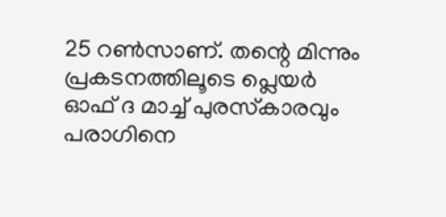25 റണ്‍സാണ്. തന്റെ മിന്നും പ്രകടനത്തിലൂടെ പ്ലെയര്‍ ഓഫ് ദ മാച്ച് പുരസ്‌കാരവും പരാഗിനെ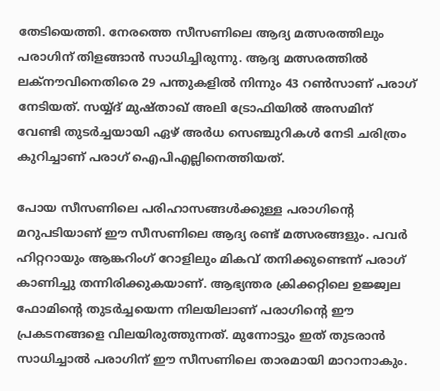തേടിയെത്തി. നേരത്തെ സീസണിലെ ആദ്യ മത്സരത്തിലും പരാഗിന് തിളങ്ങാന്‍ സാധിച്ചിരുന്നു. ആദ്യ മത്സരത്തില്‍ ലക്‌നൗവിനെതിരെ 29 പന്തുകളില്‍ നിന്നും 43 റണ്‍സാണ് പരാഗ് നേടിയത്. സയ്യ്ദ് മുഷ്താഖ് അലി ട്രോഫിയില്‍ അസമിന് വേണ്ടി തുടര്‍ച്ചയായി ഏഴ് അര്‍ധ സെഞ്ചുറികള്‍ നേടി ചരിത്രം കുറിച്ചാണ് പരാഗ് ഐപിഎല്ലിനെത്തിയത്.

പോയ സീസണിലെ പരിഹാസങ്ങള്‍ക്കുള്ള പരാഗിന്റെ മറുപടിയാണ് ഈ സീസണിലെ ആദ്യ രണ്ട് മത്സരങ്ങളും. പവർ ഹിറ്ററായും ആങ്കറിംഗ് റോളിലും മികവ് തനിക്കുണ്ടെന്ന് പരാഗ് കാണിച്ചു തന്നിരിക്കുകയാണ്. ആഭ്യന്തര ക്രിക്കറ്റിലെ ഉജ്ജ്വല ഫോമിന്റെ തുടർച്ചയെന്ന നിലയിലാണ് പരാഗിന്റെ ഈ പ്രകടനങ്ങളെ വിലയിരുത്തുന്നത്. മുന്നോട്ടും ഇത് തുടരാന്‍ സാധിച്ചാല്‍ പരാഗിന് ഈ സീസണിലെ താരമായി മാറാനാകും.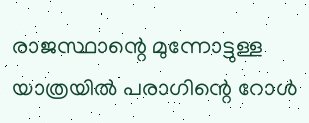രാജസ്ഥാന്റെ മുന്നോട്ടുള്ള യാത്രയില്‍ പരാഗിന്റെ റോള്‍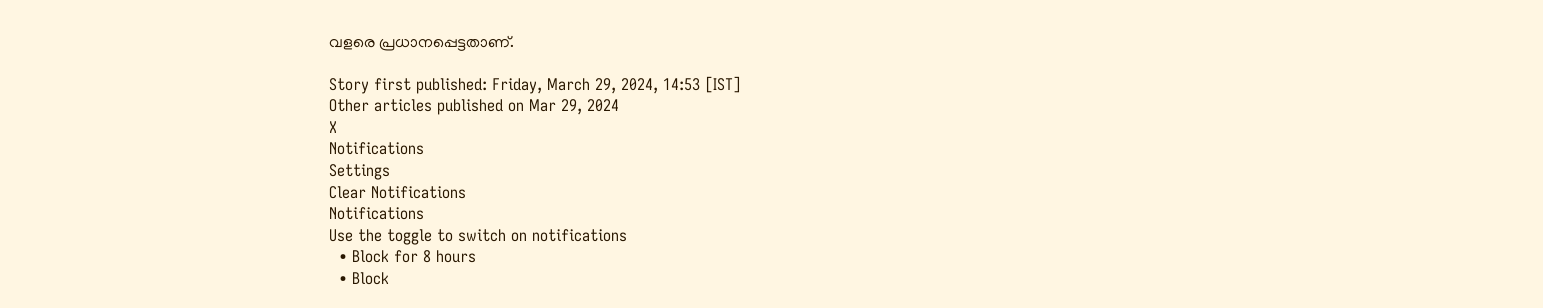വളരെ പ്രധാനപ്പെട്ടതാണ്.

Story first published: Friday, March 29, 2024, 14:53 [IST]
Other articles published on Mar 29, 2024
X
Notifications
Settings
Clear Notifications
Notifications
Use the toggle to switch on notifications
  • Block for 8 hours
  • Block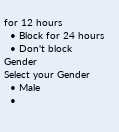for 12 hours
  • Block for 24 hours
  • Don't block
Gender
Select your Gender
  • Male
  •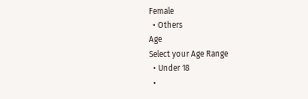Female
  • Others
Age
Select your Age Range
  • Under 18
  •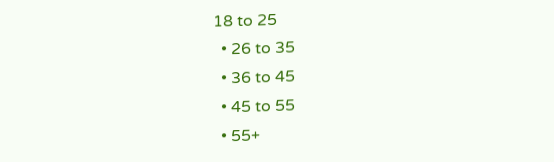18 to 25
  • 26 to 35
  • 36 to 45
  • 45 to 55
  • 55+